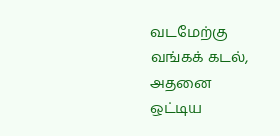வடமேற்கு வங்கக் கடல், அதனை ஒட்டிய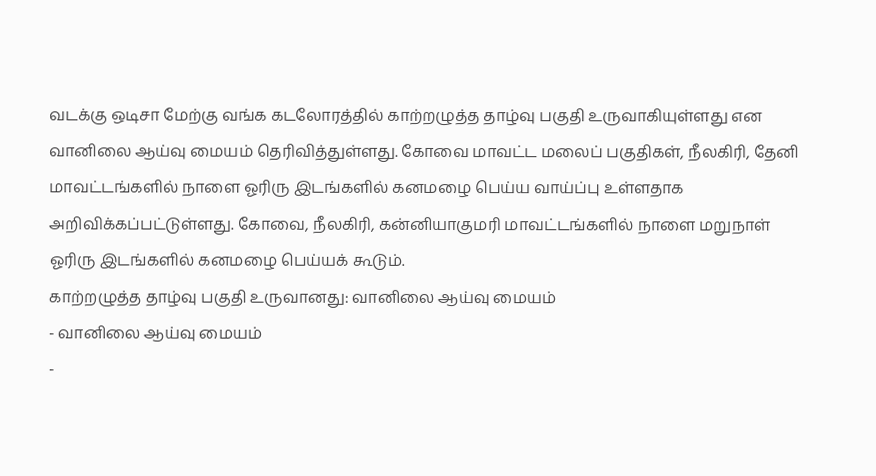வடக்கு ஒடிசா மேற்கு வங்க கடலோரத்தில் காற்றழுத்த தாழ்வு பகுதி உருவாகியுள்ளது என வானிலை ஆய்வு மையம் தெரிவித்துள்ளது. கோவை மாவட்ட மலைப் பகுதிகள், நீலகிரி, தேனி மாவட்டங்களில் நாளை ஓரிரு இடங்களில் கனமழை பெய்ய வாய்ப்பு உள்ளதாக அறிவிக்கப்பட்டுள்ளது. கோவை, நீலகிரி, கன்னியாகுமரி மாவட்டங்களில் நாளை மறுநாள் ஓரிரு இடங்களில் கனமழை பெய்யக் கூடும்.
காற்றழுத்த தாழ்வு பகுதி உருவானது: வானிலை ஆய்வு மையம்
- வானிலை ஆய்வு மையம்
-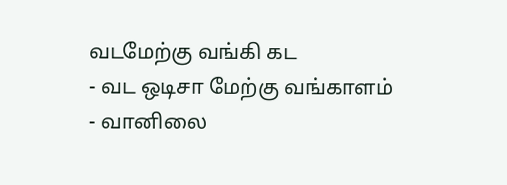வடமேற்கு வங்கி கட
- வட ஒடிசா மேற்கு வங்காளம்
- வானிலை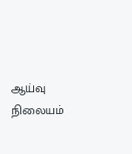ஆய்வு நிலையம்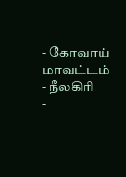- கோவாய் மாவட்டம்
- நீலகிரி
-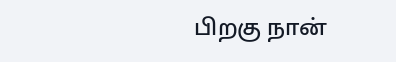பிறகு நான்